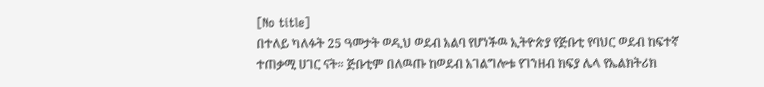[No title]
በተለይ ካለፉት 25 ዓመታት ወዲህ ወደብ አልባ የሆነችዉ ኢትዮጵያ የጅቡቲ የባህር ወደብ ከፍተኛ ተጠቃሚ ሀገር ናት። ጅቡቲም በለዉጡ ከወደብ አገልግሎቱ የገንዘብ ክፍያ ሌላ የኤልክትሪክ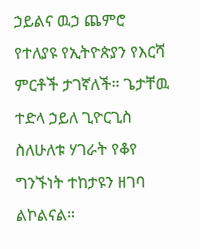ኃይልና ዉኃ ጨምሮ የተለያዩ የኢትዮጵያን የእርሻ ምርቶች ታገኛለች። ጌታቸዉ ተድላ ኃይለ ጊዮርጊስ ስለሁለቱ ሃገራት የቆየ ግንኙነት ተከታዩን ዘገባ ልኮልናል።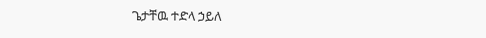ጌታቸዉ ተድላ ኃይለ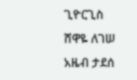ጊዮርጊስ
ሸዋዬ ለገሠ
አዜብ ታደሰ